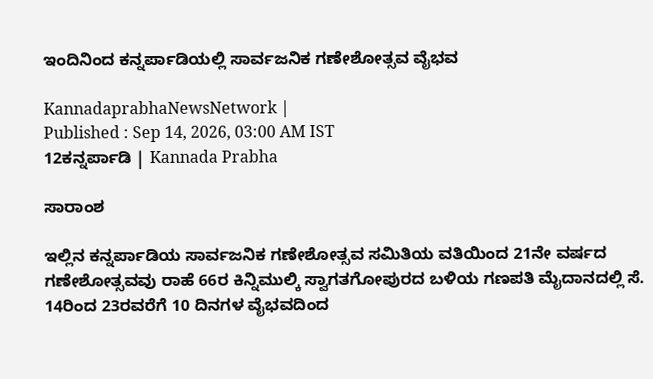ಇಂದಿನಿಂದ ಕನ್ನರ್ಪಾಡಿಯಲ್ಲಿ ಸಾರ್ವಜನಿಕ ಗಣೇಶೋತ್ಸವ ವೈಭವ

KannadaprabhaNewsNetwork |
Published : Sep 14, 2026, 03:00 AM IST
12ಕನ್ನರ್ಪಾಡಿ | Kannada Prabha

ಸಾರಾಂಶ

ಇಲ್ಲಿನ ಕನ್ನರ್ಪಾಡಿಯ ಸಾರ್ವಜನಿಕ ಗಣೇಶೋತ್ಸವ ಸಮಿತಿಯ ವತಿಯಿಂದ 21ನೇ ವರ್ಷದ ಗಣೇಶೋತ್ಸವವು ರಾಹೆ 66ರ ಕಿನ್ನಿಮುಲ್ಕಿ ಸ್ವಾಗತಗೋಪುರದ ಬಳಿಯ ಗಣಪತಿ ಮೈದಾನದಲ್ಲಿ ಸೆ. 14ರಿಂದ 23ರವರೆಗೆ 10 ದಿನಗಳ ವೈಭವದಿಂದ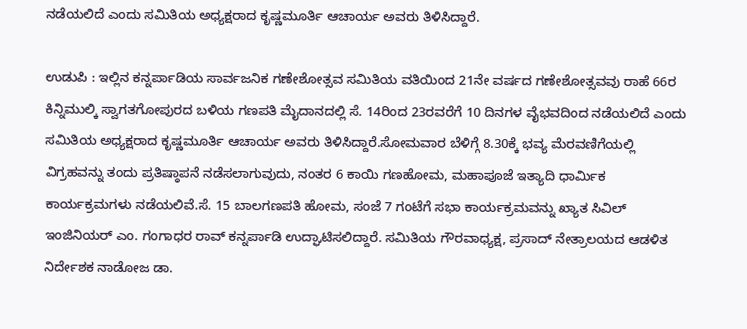ನಡೆಯಲಿದೆ ಎಂದು ಸಮಿತಿಯ ಅಧ್ಯಕ್ಷರಾದ ಕೃಷ್ಣಮೂರ್ತಿ ಆಚಾರ್ಯ ಅವರು ತಿಳಿಸಿದ್ದಾರೆ.

ಉಡುಪಿ : ಇಲ್ಲಿನ ಕನ್ನರ್ಪಾಡಿಯ ಸಾರ್ವಜನಿಕ ಗಣೇಶೋತ್ಸವ ಸಮಿತಿಯ ವತಿಯಿಂದ 21ನೇ ವರ್ಷದ ಗಣೇಶೋತ್ಸವವು ರಾಹೆ 66ರ ಕಿನ್ನಿಮುಲ್ಕಿ ಸ್ವಾಗತಗೋಪುರದ ಬಳಿಯ ಗಣಪತಿ ಮೈದಾನದಲ್ಲಿ ಸೆ. 14ರಿಂದ 23ರವರೆಗೆ 10 ದಿನಗಳ ವೈಭವದಿಂದ ನಡೆಯಲಿದೆ ಎಂದು ಸಮಿತಿಯ ಅಧ್ಯಕ್ಷರಾದ ಕೃಷ್ಣಮೂರ್ತಿ ಆಚಾರ್ಯ ಅವರು ತಿಳಿಸಿದ್ದಾರೆ.ಸೋಮವಾರ ಬೆಳಿಗ್ಗೆ 8.30ಕ್ಕೆ ಭವ್ಯ ಮೆರವಣಿಗೆಯಲ್ಲಿ ವಿಗ್ರಹವನ್ನು ತಂದು ಪ್ರತಿಷ್ಠಾಪನೆ ನಡೆಸಲಾಗುವುದು, ನಂತರ 6 ಕಾಯಿ ಗಣಹೋಮ, ಮಹಾಪೂಜೆ ಇತ್ಯಾದಿ ಧಾರ್ಮಿಕ ಕಾರ್ಯಕ್ರಮಗಳು ನಡೆಯಲಿವೆ.ಸೆ. 15 ಬಾಲಗಣಪತಿ ಹೋಮ, ಸಂಜೆ 7 ಗಂಟೆಗೆ ಸಭಾ ಕಾರ್ಯಕ್ರಮವನ್ನು ಖ್ಯಾತ ಸಿವಿಲ್ ಇಂಜಿನಿಯರ್ ಎಂ. ಗಂಗಾಧರ ರಾವ್ ಕನ್ನರ್ಪಾಡಿ ಉದ್ಘಾಟಿಸಲಿದ್ದಾರೆ. ಸಮಿತಿಯ ಗೌರವಾಧ್ಯಕ್ಷ, ಪ್ರಸಾದ್ ನೇತ್ರಾಲಯದ ಆಡಳಿತ ನಿರ್ದೇಶಕ ನಾಡೋಜ ಡಾ.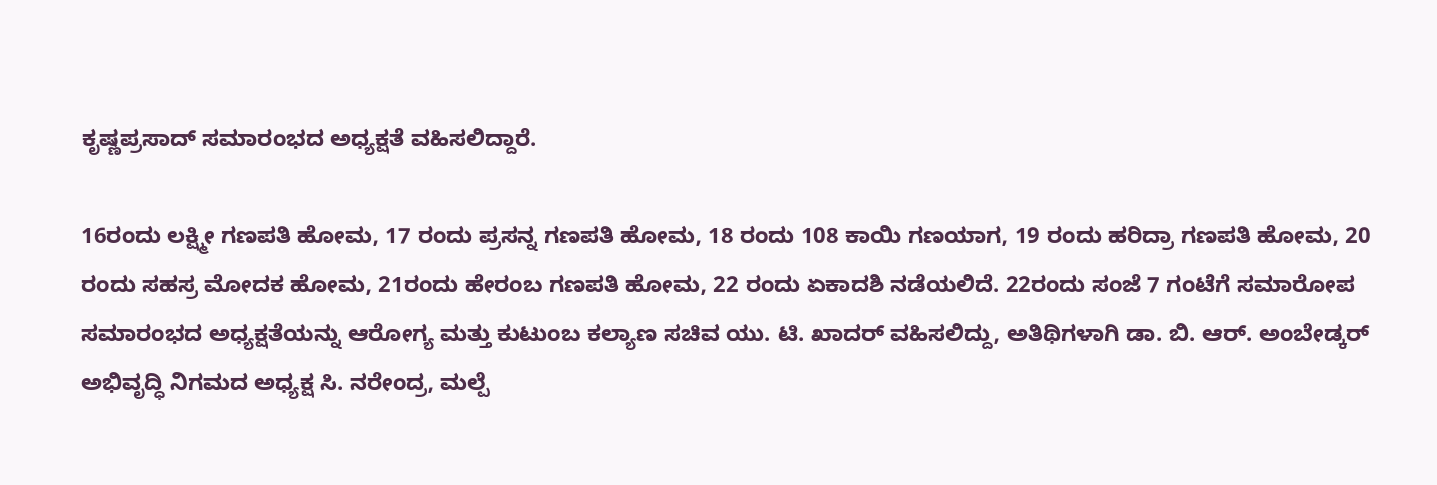ಕೃಷ್ಣಪ್ರಸಾದ್ ಸಮಾರಂಭದ ಅಧ್ಯಕ್ಷತೆ ವಹಿಸಲಿದ್ದಾರೆ.

16ರಂದು ಲಕ್ಷ್ಮೀ ಗಣಪತಿ ಹೋಮ, 17 ರಂದು ಪ್ರಸನ್ನ ಗಣಪತಿ ಹೋಮ, 18 ರಂದು 108 ಕಾಯಿ ಗಣಯಾಗ, 19 ರಂದು ಹರಿದ್ರಾ ಗಣಪತಿ ಹೋಮ, 20 ರಂದು ಸಹಸ್ರ ಮೋದಕ ಹೋಮ, 21ರಂದು ಹೇರಂಬ ಗಣಪತಿ ಹೋಮ, 22 ರಂದು ಏಕಾದಶಿ ನಡೆಯಲಿದೆ. 22ರಂದು ಸಂಜೆ 7 ಗಂಟೆಗೆ ಸಮಾರೋಪ ಸಮಾರಂಭದ ಅಧ್ಯಕ್ಷತೆಯನ್ನು ಆರೋಗ್ಯ ಮತ್ತು ಕುಟುಂಬ ಕಲ್ಯಾಣ ಸಚಿವ ಯು. ಟಿ. ಖಾದರ್ ವಹಿಸಲಿದ್ದು, ಅತಿಥಿಗಳಾಗಿ ಡಾ. ಬಿ. ಆರ್. ಅಂಬೇಡ್ಕರ್ ಅಭಿವೃದ್ಧಿ ನಿಗಮದ ಅಧ್ಯಕ್ಷ ಸಿ. ನರೇಂದ್ರ, ಮಲ್ಪೆ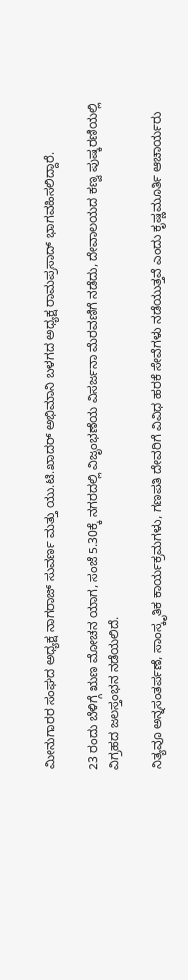ಮೀನುಗಾರರ ಸಂಘದ ಅಧ್ಯಕ್ಷ ನಾಗರಾಜ್ ಸುವರ್ಣ ಮತ್ತು ಯು.ಟಿ.ಖಾದರ್ ಅಭಿಮಾನಿ ಬಳಗದ ಅಧ್ಯಕ್ಷ ರಾಮಪ್ರಸಾದ್ ಭಾಗವಹಿಸಲಿದ್ದಾರೆ.

23 ರಂದು ಬೆಳಿಗ್ಗೆ ಋಣ ಮೋಚನ ಯಾಗ, ಸಂಜೆ 5.30ಕ್ಕೆ ನಗರದಲ್ಲಿ ವಿಜೃಂಭಣೆಯ ವಿಸರ್ಜನಾ ಮೆರವಣಿಗೆ ನಡೆದು, ದೇವಾಲಯದ ಕಣ್ವ ಪುಷ್ಕರಣಿಯಲ್ಲಿ ವಿಗ್ರಹದ ಜಲಸ್ತಂಭನ ನಡೆಯಲಿದೆ.

ನಿತ್ಯವೂ ಅನ್ನಸಂತರ್ಪಣೆ, ಸಾಂಸ್ಕೃತಿಕ ಕಾರ್ಯಕ್ರಮಗಳು, ಗಣಪತಿ ದೇವರಿಗೆ ವಿವಿಧ ಹರಕೆ ಸೇವೆಗಳು ನಡೆಯುತ್ತವೆ ಎಂದು ಕೃಷ್ಣಮೂರ್ತಿ ಆಚಾರ್ಯರು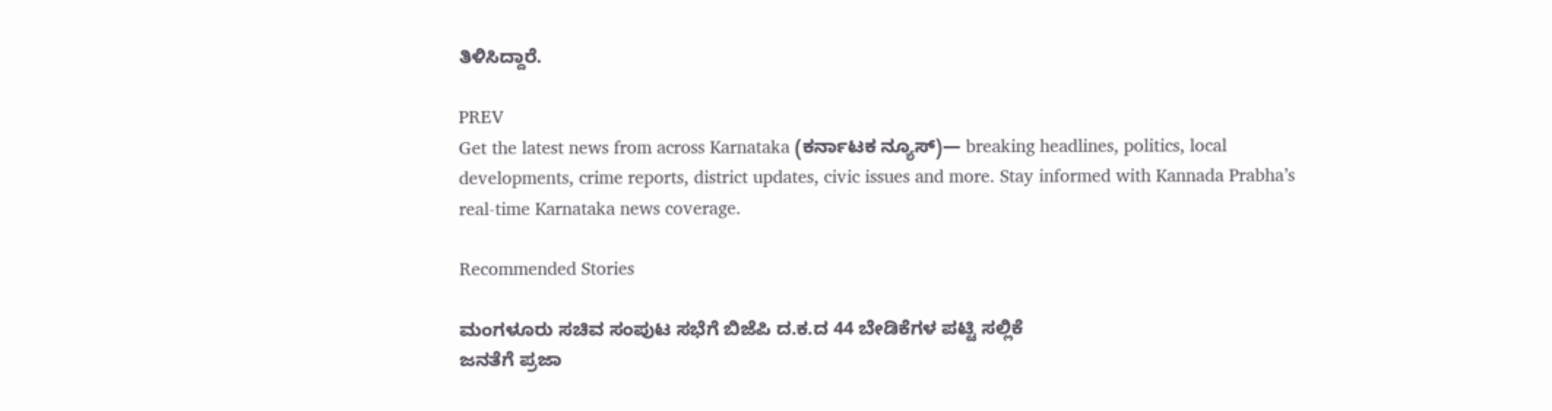ತಿಳಿಸಿದ್ದಾರೆ.

PREV
Get the latest news from across Karnataka (ಕರ್ನಾಟಕ ನ್ಯೂಸ್)— breaking headlines, politics, local developments, crime reports, district updates, civic issues and more. Stay informed with Kannada Prabha’s real‑time Karnataka news coverage.

Recommended Stories

ಮಂಗಳೂರು ಸಚಿವ ಸಂಪುಟ ಸಭೆಗೆ ಬಿಜೆಪಿ ದ.ಕ.ದ 44 ಬೇಡಿಕೆಗಳ ಪಟ್ಟಿ ಸಲ್ಲಿಕೆ
ಜನತೆಗೆ ಪ್ರಜಾ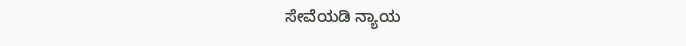ಸೇವೆಯಡಿ ನ್ಯಾಯ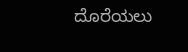ದೊರೆಯಲು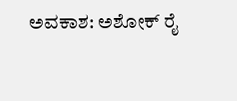ಅವಕಾಶ: ಅಶೋಕ್ ರೈ